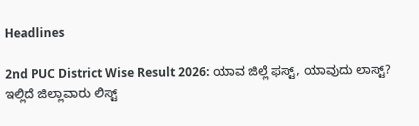Headlines

2nd PUC District Wise Result 2026: ಯಾವ ಜಿಲ್ಲೆ ಫಸ್ಟ್, ಯಾವುದು ಲಾಸ್ಟ್? ಇಲ್ಲಿದೆ ಜಿಲ್ಲಾವಾರು ಲಿಸ್ಟ್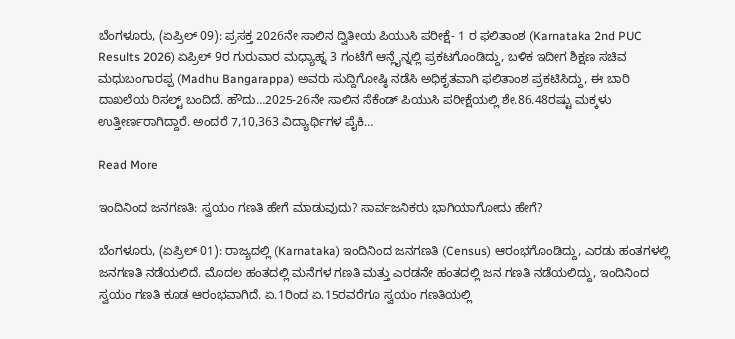ಬೆಂಗಳೂರು, (ಏಪ್ರಿಲ್ 09): ಪ್ರಸಕ್ತ 2026ನೇ ಸಾಲಿನ ದ್ವಿತೀಯ ಪಿಯುಸಿ ಪರೀಕ್ಷೆ- 1 ರ ಫಲಿತಾಂಶ (Karnataka 2nd PUC Results 2026) ಏಪ್ರಿಲ್‌ 9ರ ಗುರುವಾರ ಮಧ್ಯಾಹ್ನ 3 ಗಂಟೆಗೆ ಆನ್ಲೈನ್ನಲ್ಲಿ ಪ್ರಕಟಗೊಂಡಿದ್ದು, ಬಳಿಕ ಇದೀಗ ಶಿಕ್ಷಣ ಸಚಿವ ಮಧುಬಂಗಾರಪ್ಪ (Madhu Bangarappa) ಅವರು ಸುದ್ದಿಗೋಷ್ಠಿ ನಡೆಸಿ ಅಧಿಕೃತವಾಗಿ ಫಲಿತಾಂಶ ಪ್ರಕಟಿಸಿದ್ದು, ಈ ಬಾರಿ ದಾಖಲೆಯ ರಿಸಲ್ಟ್ ಬಂದಿದೆ. ಹೌದು…2025-26ನೇ ಸಾಲಿನ ಸೆಕೆಂಡ್ ಪಿಯುಸಿ ಪರೀಕ್ಷೆಯಲ್ಲಿ ಶೇ.86.48ರಷ್ಟು ಮಕ್ಕಳು ಉತ್ತೀರ್ಣರಾಗಿದ್ದಾರೆ. ಅಂದರೆ 7,10,363 ವಿದ್ಯಾರ್ಥಿಗಳ ಪೈಕಿ…

Read More

ಇಂದಿನಿಂದ ಜನಗಣತಿ: ಸ್ವಯಂ ಗಣತಿ ಹೇಗೆ ಮಾಡುವುದು? ಸಾರ್ವಜನಿಕರು ಭಾಗಿಯಾಗೋದು ಹೇಗೆ?

ಬೆಂಗಳೂರು, (ಏಪ್ರಿಲ್ 01): ರಾಜ್ಯದಲ್ಲಿ (Karnataka) ಇಂದಿನಿಂದ ಜನಗಣತಿ (Census) ಆರಂಭಗೊಂಡಿದ್ದು, ಎರಡು ಹಂತಗಳಲ್ಲಿ ಜನಗಣತಿ ನಡೆಯಲಿದೆ. ಮೊದಲ ಹಂತದಲ್ಲಿ ಮನೆಗಳ ಗಣತಿ ಮತ್ತು ಎರಡನೇ ಹಂತದಲ್ಲಿ ಜನ ಗಣತಿ ನಡೆಯಲಿದ್ದು, ಇಂದಿನಿಂದ ಸ್ವಯಂ ಗಣತಿ ಕೂಡ ಆರಂಭವಾಗಿದೆ. ಏ.1ರಿಂದ ಏ.15ರವರೆಗೂ ಸ್ವಯಂ ಗಣತಿಯಲ್ಲಿ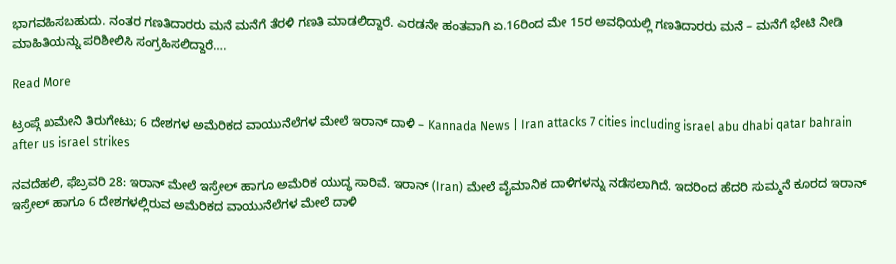ಭಾಗವಹಿಸಬಹುದು. ನಂತರ ಗಣತಿದಾರರು ಮನೆ ಮನೆಗೆ ತೆರಳಿ ಗಣತಿ ಮಾಡಲಿದ್ದಾರೆ. ಎರಡನೇ ಹಂತವಾಗಿ ಏ.16ರಿಂದ ಮೇ 15ರ ಅವಧಿಯಲ್ಲಿ ಗಣತಿದಾರರು ಮನೆ – ಮನೆಗೆ ಭೇಟಿ ನೀಡಿ ಮಾಹಿತಿಯನ್ನು ಪರಿಶೀಲಿಸಿ ಸಂಗ್ರಹಿಸಲಿದ್ದಾರೆ….

Read More

ಟ್ರಂಪ್ಗೆ ಖಮೇನಿ ತಿರುಗೇಟು; 6 ದೇಶಗಳ ಅಮೆರಿಕದ ವಾಯುನೆಲೆಗಳ ಮೇಲೆ ಇರಾನ್ ದಾಳಿ – Kannada News | Iran attacks 7 cities including israel abu dhabi qatar bahrain after us israel strikes

ನವದೆಹಲಿ, ಫೆಬ್ರವರಿ 28: ಇರಾನ್ ಮೇಲೆ ಇಸ್ರೇಲ್ ಹಾಗೂ ಅಮೆರಿಕ ಯುದ್ಧ ಸಾರಿವೆ. ಇರಾನ್ (Iran) ಮೇಲೆ ವೈಮಾನಿಕ ದಾಳಿಗಳನ್ನು ನಡೆಸಲಾಗಿದೆ. ಇದರಿಂದ ಹೆದರಿ ಸುಮ್ಮನೆ ಕೂರದ ಇರಾನ್ ಇಸ್ರೇಲ್ ಹಾಗೂ 6 ದೇಶಗಳಲ್ಲಿರುವ ಅಮೆರಿಕದ ವಾಯುನೆಲೆಗಳ ಮೇಲೆ ದಾಳಿ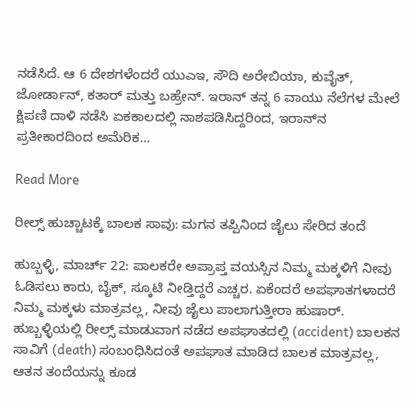ನಡೆಸಿದೆ. ಆ 6 ದೇಶಗಳೆಂದರೆ ಯುಎಇ, ಸೌದಿ ಅರೇಬಿಯಾ, ಕುವೈತ್, ಜೋರ್ಡಾನ್, ಕತಾರ್ ಮತ್ತು ಬಹ್ರೇನ್. ಇರಾನ್ ತನ್ನ 6 ವಾಯು ನೆಲೆಗಳ ಮೇಲೆ ಕ್ಷಿಪಣಿ ದಾಳಿ ನಡೆಸಿ ಏಕಕಾಲದಲ್ಲಿ ನಾಶಪಡಿಸಿದ್ದರಿಂದ, ಇರಾನ್‌ನ ಪ್ರತೀಕಾರದಿಂದ ಅಮೆರಿಕ…

Read More

ರೀಲ್ಸ್ ಹುಚ್ಚಾಟಕ್ಕೆ ಬಾಲಕ ಸಾವು: ಮಗನ ತಪ್ಪಿನಿಂದ ಜೈಲು ಸೇರಿದ ತಂದೆ

ಹುಬ್ಬಳ್ಳಿ, ಮಾರ್ಚ್ 22: ಪಾಲಕರೇ ಅಪ್ರಾಪ್ತ ವಯಸ್ಸಿನ ನಿಮ್ಮ ಮಕ್ಕಳಿಗೆ ನೀವು ಓಡಿಸಲು ಕಾರು, ಬೈಕ್, ಸ್ಕೂಟಿ ನೀಡ್ತಿದ್ದರೆ ಎಚ್ಚರ. ಏಕೆಂದರೆ ಅಪಘಾತಗಳಾದರೆ ನಿಮ್ಮ ಮಕ್ಕಳು ಮಾತ್ರವಲ್ಲ, ನೀವು ಜೈಲು ಪಾಲಾಗುತ್ತೀರಾ ಹುಷಾರ್. ಹುಬ್ಬಳ್ಳಿಯಲ್ಲಿ ರೀಲ್ಸ್ ಮಾಡುವಾಗ ನಡೆದ ಅಪಘಾತದಲ್ಲಿ (accident) ಬಾಲಕನ ಸಾವಿಗೆ (death) ಸಂಬಂಧಿಸಿದಂತೆ ಅಪಘಾತ ಮಾಡಿದ ಬಾಲಕ ಮಾತ್ರವಲ್ಲ, ಆತನ ತಂದೆಯನ್ನು ಕೂಡ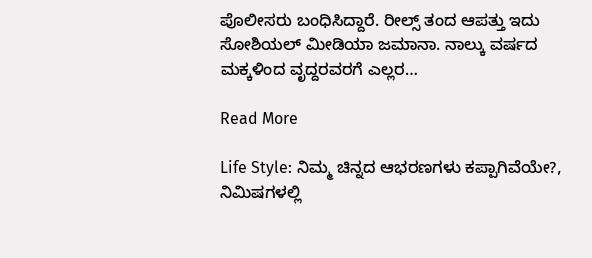ಪೊಲೀಸರು ಬಂಧಿಸಿದ್ದಾರೆ. ರೀಲ್ಸ್ ತಂದ ಆಪತ್ತು ಇದು ಸೋಶಿಯಲ್ ಮೀಡಿಯಾ ಜಮಾನಾ. ನಾಲ್ಕು ವರ್ಷದ ಮಕ್ಕಳಿಂದ ವೃದ್ದರವರಗೆ ಎಲ್ಲರ…

Read More

Life Style: ನಿಮ್ಮ ಚಿನ್ನದ ಆಭರಣಗಳು ಕಪ್ಪಾಗಿವೆಯೇ?, ನಿಮಿಷಗಳಲ್ಲಿ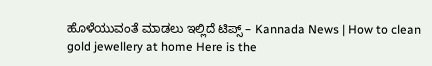ಹೊಳೆಯುವಂತೆ ಮಾಡಲು ಇಲ್ಲಿದೆ ಟಿಪ್ಸ್ – Kannada News | How to clean gold jewellery at home Here is the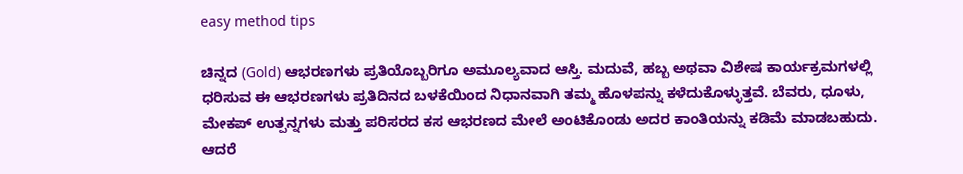easy method tips

ಚಿನ್ನದ (Gold) ಆಭರಣಗಳು ಪ್ರತಿಯೊಬ್ಬರಿಗೂ ಅಮೂಲ್ಯವಾದ ಆಸ್ತಿ. ಮದುವೆ, ಹಬ್ಬ ಅಥವಾ ವಿಶೇಷ ಕಾರ್ಯಕ್ರಮಗಳಲ್ಲಿ ಧರಿಸುವ ಈ ಆಭರಣಗಳು ಪ್ರತಿದಿನದ ಬಳಕೆಯಿಂದ ನಿಧಾನವಾಗಿ ತಮ್ಮ ಹೊಳಪನ್ನು ಕಳೆದುಕೊಳ್ಳುತ್ತವೆ. ಬೆವರು, ಧೂಳು, ಮೇಕಪ್ ಉತ್ಪನ್ನಗಳು ಮತ್ತು ಪರಿಸರದ ಕಸ ಆಭರಣದ ಮೇಲೆ ಅಂಟಿಕೊಂಡು ಅದರ ಕಾಂತಿಯನ್ನು ಕಡಿಮೆ ಮಾಡಬಹುದು. ಆದರೆ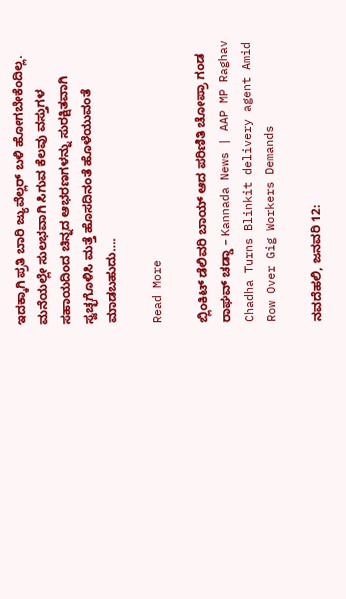ಇದಕ್ಕಾಗಿ ಪ್ರತಿ ಬಾರಿ ಜ್ಯುವೆಲ್ಲರ್ ಬಳಿ ಹೋಗಬೇಕೆಂದಿಲ್ಲ. ಮನೆಯಲ್ಲೇ ಸುಲಭವಾಗಿ ಸಿಗುವ ಕೆಲವು ವಸ್ತುಗಳ ಸಹಾಯದಿಂದ ಚಿನ್ನದ ಆಭರಣಗಳನ್ನು ಸುರಕ್ಷಿತವಾಗಿ ಸ್ವಚ್ಛಗೊಳಿಸಿ ಮತ್ತೆ ಹೊಸದಿನಂತೆ ಹೊಳೆಯುವಂತೆ ಮಾಡಬಹುದು….

Read More

ಬ್ಲಿಂಕಿಟ್ ಡೆಲಿವರಿ ಬಾಯ್ ಆದ ಪರಿಣಿತಿ ಚೋಪ್ರಾ ಗಂಡ ರಾಘವ್ ಚಡ್ಡಾ – Kannada News | AAP MP Raghav Chadha Turns Blinkit delivery agent Amid Row Over Gig Workers Demands

ನವದೆಹಲಿ, ಜನವರಿ 12: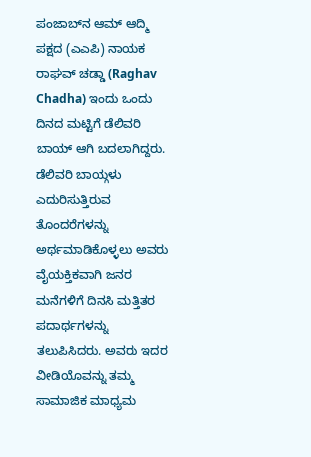ಪಂಜಾಬ್‌ನ ಆಮ್ ಆದ್ಮಿ ಪಕ್ಷದ (ಎಎಪಿ) ನಾಯಕ ರಾಘವ್ ಚಡ್ಡಾ (Raghav Chadha) ಇಂದು ಒಂದು ದಿನದ ಮಟ್ಟಿಗೆ ಡೆಲಿವರಿ ಬಾಯ್ ಆಗಿ ಬದಲಾಗಿದ್ದರು. ಡೆಲಿವರಿ ಬಾಯ್ಗಳು ಎದುರಿಸುತ್ತಿರುವ ತೊಂದರೆಗಳನ್ನು ಅರ್ಥಮಾಡಿಕೊಳ್ಳಲು ಅವರು ವೈಯಕ್ತಿಕವಾಗಿ ಜನರ ಮನೆಗಳಿಗೆ ದಿನಸಿ ಮತ್ತಿತರ ಪದಾರ್ಥಗಳನ್ನು ತಲುಪಿಸಿದರು. ಅವರು ಇದರ ವೀಡಿಯೊವನ್ನು ತಮ್ಮ ಸಾಮಾಜಿಕ ಮಾಧ್ಯಮ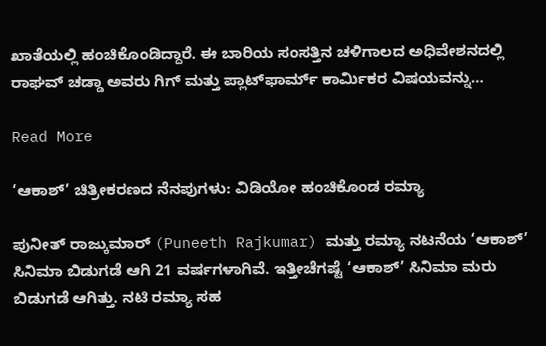ಖಾತೆಯಲ್ಲಿ ಹಂಚಿಕೊಂಡಿದ್ದಾರೆ. ಈ ಬಾರಿಯ ಸಂಸತ್ತಿನ ಚಳಿಗಾಲದ ಅಧಿವೇಶನದಲ್ಲಿ ರಾಘವ್ ಚಡ್ಡಾ ಅವರು ಗಿಗ್ ಮತ್ತು ಪ್ಲಾಟ್‌ಫಾರ್ಮ್ ಕಾರ್ಮಿಕರ ವಿಷಯವನ್ನು…

Read More

‘ಆಕಾಶ್’ ಚಿತ್ರೀಕರಣದ ನೆನಪುಗಳು: ವಿಡಿಯೋ ಹಂಚಿಕೊಂಡ ರಮ್ಯಾ

ಪುನೀತ್ ರಾಜ್ಕುಮಾರ್ (Puneeth Rajkumar) ಮತ್ತು ರಮ್ಯಾ ನಟನೆಯ ‘ಆಕಾಶ್’ ಸಿನಿಮಾ ಬಿಡುಗಡೆ ಆಗಿ 21 ವರ್ಷಗಳಾಗಿವೆ. ಇತ್ತೀಚೆಗಷ್ಟೆ ‘ಆಕಾಶ್’ ಸಿನಿಮಾ ಮರು ಬಿಡುಗಡೆ ಆಗಿತ್ತು. ನಟಿ ರಮ್ಯಾ ಸಹ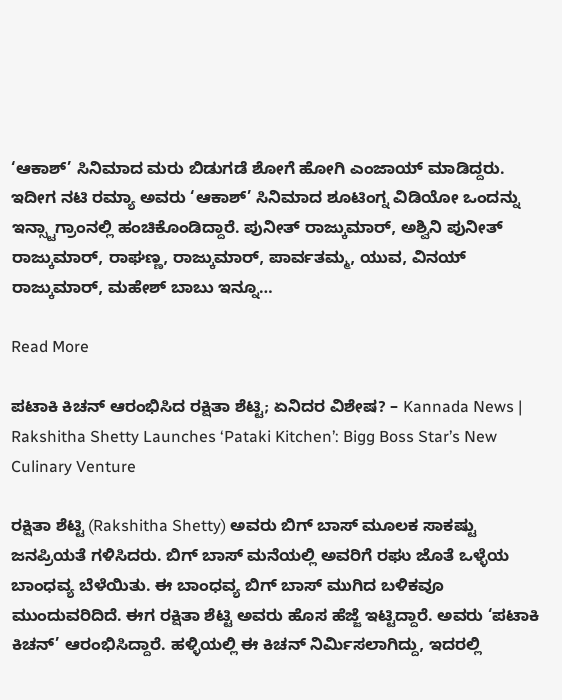‘ಆಕಾಶ್’ ಸಿನಿಮಾದ ಮರು ಬಿಡುಗಡೆ ಶೋಗೆ ಹೋಗಿ ಎಂಜಾಯ್ ಮಾಡಿದ್ದರು. ಇದೀಗ ನಟಿ ರಮ್ಯಾ ಅವರು ‘ಆಕಾಶ್’ ಸಿನಿಮಾದ ಶೂಟಿಂಗ್ನ ವಿಡಿಯೋ ಒಂದನ್ನು ಇನ್ಸ್ಟಾಗ್ರಾಂನಲ್ಲಿ ಹಂಚಿಕೊಂಡಿದ್ದಾರೆ. ಪುನೀತ್ ರಾಜ್ಕುಮಾರ್, ಅಶ್ವಿನಿ ಪುನೀತ್ ರಾಜ್ಕುಮಾರ್, ರಾಘಣ್ಣ, ರಾಜ್ಕುಮಾರ್, ಪಾರ್ವತಮ್ಮ, ಯುವ, ವಿನಯ್ ರಾಜ್ಕುಮಾರ್, ಮಹೇಶ್ ಬಾಬು ಇನ್ನೂ…

Read More

ಪಟಾಕಿ ಕಿಚನ್ ಆರಂಭಿಸಿದ ರಕ್ಷಿತಾ ಶೆಟ್ಟಿ; ಏನಿದರ ವಿಶೇಷ? – Kannada News | Rakshitha Shetty Launches ‘Pataki Kitchen’: Bigg Boss Star’s New Culinary Venture

ರಕ್ಷಿತಾ ಶೆಟ್ಟಿ (Rakshitha Shetty) ಅವರು ಬಿಗ್ ಬಾಸ್ ಮೂಲಕ ಸಾಕಷ್ಟು ಜನಪ್ರಿಯತೆ ಗಳಿಸಿದರು. ಬಿಗ್ ಬಾಸ್ ಮನೆಯಲ್ಲಿ ಅವರಿಗೆ ರಘು ಜೊತೆ ಒಳ್ಳೆಯ ಬಾಂಧವ್ಯ ಬೆಳೆಯಿತು. ಈ ಬಾಂಧವ್ಯ ಬಿಗ್ ಬಾಸ್ ಮುಗಿದ ಬಳಿಕವೂ ಮುಂದುವರಿದಿದೆ. ಈಗ ರಕ್ಷಿತಾ ಶೆಟ್ಟಿ ಅವರು ಹೊಸ ಹೆಜ್ಜೆ ಇಟ್ಟಿದ್ದಾರೆ. ಅವರು ‘ಪಟಾಕಿ ಕಿಚನ್’ ಆರಂಭಿಸಿದ್ದಾರೆ. ಹಳ್ಳಿಯಲ್ಲಿ ಈ ಕಿಚನ್ ನಿರ್ಮಿಸಲಾಗಿದ್ದು, ಇದರಲ್ಲಿ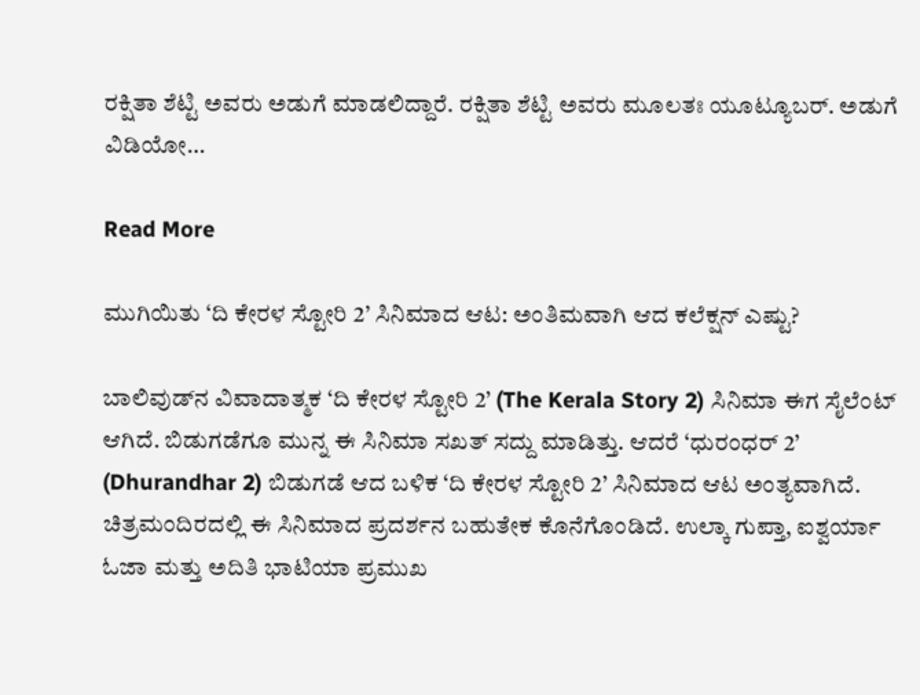ರಕ್ಷಿತಾ ಶೆಟ್ಟಿ ಅವರು ಅಡುಗೆ ಮಾಡಲಿದ್ದಾರೆ. ರಕ್ಷಿತಾ ಶೆಟ್ಟಿ ಅವರು ಮೂಲತಃ ಯೂಟ್ಯೂಬರ್. ಅಡುಗೆ ವಿಡಿಯೋ…

Read More

ಮುಗಿಯಿತು ‘ದಿ ಕೇರಳ ಸ್ಟೋರಿ 2’ ಸಿನಿಮಾದ ಆಟ: ಅಂತಿಮವಾಗಿ ಆದ ಕಲೆಕ್ಷನ್ ಎಷ್ಟು?

ಬಾಲಿವುಡ್‌ನ ವಿವಾದಾತ್ಮಕ ‘ದಿ ಕೇರಳ ಸ್ಟೋರಿ 2’ (The Kerala Story 2) ಸಿನಿಮಾ ಈಗ ಸೈಲೆಂಟ್ ಆಗಿದೆ. ಬಿಡುಗಡೆಗೂ ಮುನ್ನ ಈ ಸಿನಿಮಾ ಸಖತ್ ಸದ್ದು ಮಾಡಿತ್ತು. ಆದರೆ ‘ಧುರಂಧರ್ 2’ (Dhurandhar 2) ಬಿಡುಗಡೆ ಆದ ಬಳಿಕ ‘ದಿ ಕೇರಳ ಸ್ಟೋರಿ 2’ ಸಿನಿಮಾದ ಆಟ ಅಂತ್ಯವಾಗಿದೆ. ಚಿತ್ರಮಂದಿರದಲ್ಲಿ ಈ ಸಿನಿಮಾದ ಪ್ರದರ್ಶನ ಬಹುತೇಕ ಕೊನೆಗೊಂಡಿದೆ. ಉಲ್ಕಾ ಗುಪ್ತಾ, ಐಶ್ವರ್ಯಾ ಓಜಾ ಮತ್ತು ಅದಿತಿ ಭಾಟಿಯಾ ಪ್ರಮುಖ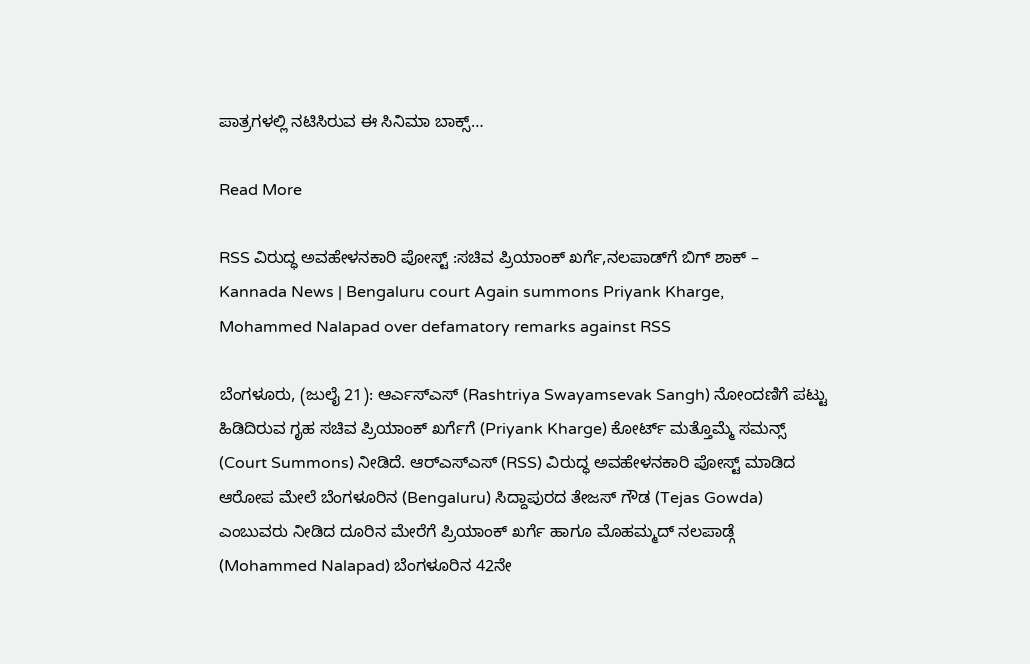ಪಾತ್ರಗಳಲ್ಲಿ ನಟಿಸಿರುವ ಈ ಸಿನಿಮಾ ಬಾಕ್ಸ್…

Read More

RSS ವಿರುದ್ಧ ಅವಹೇಳನಕಾರಿ ಪೋಸ್ಟ್ :ಸಚಿವ ಪ್ರಿಯಾಂಕ್ ಖರ್ಗೆ,ನಲಪಾಡ್‌ಗೆ ಬಿಗ್ ಶಾಕ್ – Kannada News | Bengaluru court Again summons Priyank Kharge, Mohammed Nalapad over defamatory remarks against RSS

ಬೆಂಗಳೂರು, (ಜುಲೈ 21): ಆರ್ಎಸ್ಎಸ್ (Rashtriya Swayamsevak Sangh) ನೋಂದಣಿಗೆ ಪಟ್ಟು ಹಿಡಿದಿರುವ ಗೃಹ ಸಚಿವ ಪ್ರಿಯಾಂಕ್ ಖರ್ಗೆಗೆ (Priyank Kharge) ಕೋರ್ಟ್ ಮತ್ತೊಮ್ಮೆ ಸಮನ್ಸ್ (Court Summons) ನೀಡಿದೆ. ಆರ್‌ಎಸ್‌ಎಸ್ (RSS) ವಿರುದ್ಧ ಅವಹೇಳನಕಾರಿ ಪೋಸ್ಟ್ ಮಾಡಿದ ಆರೋಪ ಮೇಲೆ ಬೆಂಗಳೂರಿನ (Bengaluru) ಸಿದ್ದಾಪುರದ ತೇಜಸ್ ಗೌಡ (Tejas Gowda) ಎಂಬುವರು ನೀಡಿದ ದೂರಿನ ಮೇರೆಗೆ ಪ್ರಿಯಾಂಕ್ ಖರ್ಗೆ ಹಾಗೂ ಮೊಹಮ್ಮದ್ ನಲಪಾಡ್ಗೆ (Mohammed Nalapad) ಬೆಂಗಳೂರಿನ 42ನೇ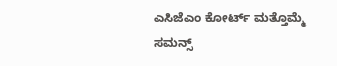ಎಸಿಜೆಎಂ ಕೋರ್ಟ್ ಮತ್ತೊಮ್ಮೆ ಸಮನ್ಸ್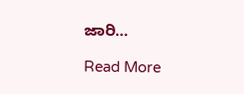ಜಾರಿ…

Read More